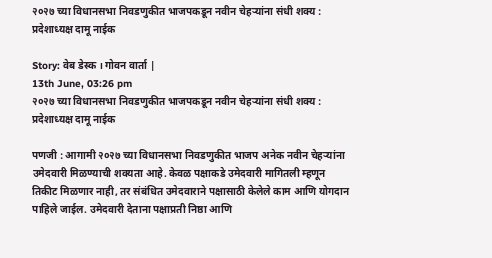२०२७ च्या विधानसभा निवडणुकीत भाजपकडून नवीन चेहऱ्यांना संधी शक्य : प्रदेशाध्यक्ष दामू नाईक

Story: वेब डेस्क । गोवन वार्ता |
13th June, 03:26 pm
२०२७ च्या विधानसभा निवडणुकीत भाजपकडून नवीन चेहऱ्यांना संधी शक्य :  प्रदेशाध्यक्ष दामू नाईक

पणजी : आगामी २०२७ च्या विधानसभा निवडणुकीत भाजप अनेक नवीन चेहऱ्यांना उमेदवारी मिळण्याची शक्यता आहे. केवळ पक्षाकडे उमेदवारी मागितली म्हणून तिकीट मिळणार नाही, तर संबंधित उमेदवाराने पक्षासाठी केलेले काम आणि योगदान पाहिले जाईल. उमेदवारी देताना पक्षाप्रती निष्ठा आणि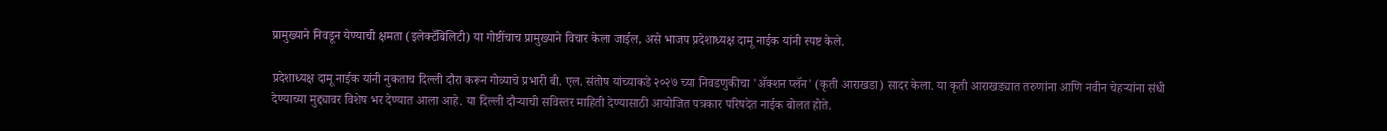प्रामुख्याने निवडून येण्याची क्षमता (इलेक्टॅबिलिटी) या गोष्टींचाच प्रामुख्याने विचार केला जाईल, असे भाजप प्रदेशाध्यक्ष दामू नाईक यांनी स्पष्ट केले.

प्रदेशाध्यक्ष दामू नाईक यांनी नुकताच दिल्ली दौरा करून गोव्याचे प्रभारी बी. एल. संतोष यांच्याकडे २०२७ च्या निवडणुकीचा 'ॲक्शन प्लॅन' (कृती आराखडा) सादर केला. या कृती आराखड्यात तरुणांना आणि नवीन चेहऱ्यांना संधी देण्याच्या मुद्द्यावर विशेष भर देण्यात आला आहे. या दिल्ली दौऱ्याची सविस्तर माहिती देण्यासाठी आयोजित पत्रकार परिषदेत नाईक बोलत होते.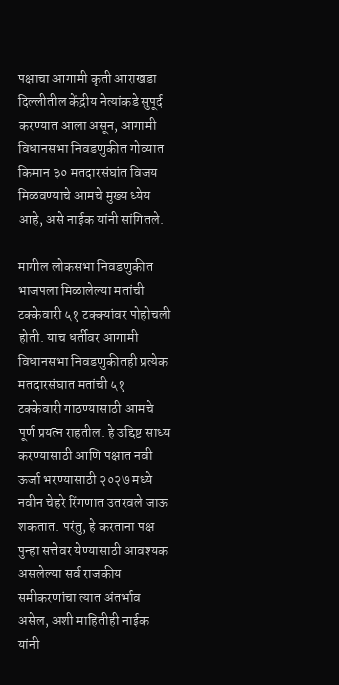पक्षाचा आगामी कृती आराखडा दिल्लीतील केंद्रीय नेत्यांकडे सुपूर्द करण्यात आला असून, आगामी विधानसभा निवडणुकीत गोव्यात किमान ३० मतदारसंघांत विजय मिळवण्याचे आमचे मुख्य ध्येय आहे, असे नाईक यांनी सांगितले.

मागील लोकसभा निवडणुकीत भाजपला मिळालेल्या मतांची टक्केवारी ५१ टक्क्यांवर पोहोचली होती. याच धर्तीवर आगामी विधानसभा निवडणुकीतही प्रत्येक मतदारसंघात मतांची ५१ टक्केवारी गाठण्यासाठी आमचे पूर्ण प्रयत्न राहतील. हे उद्दिष्ट साध्य करण्यासाठी आणि पक्षात नवी ऊर्जा भरण्यासाठी २०२७ मध्ये नवीन चेहरे रिंगणात उतरवले जाऊ शकतात. परंतु, हे करताना पक्ष पुन्हा सत्तेवर येण्यासाठी आवश्यक असलेल्या सर्व राजकीय समीकरणांचा त्यात अंतर्भाव असेल, अशी माहितीही नाईक यांनी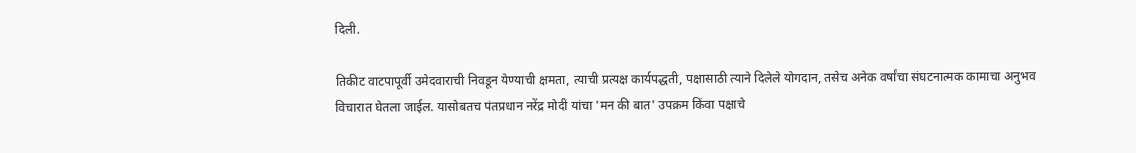दिली.

तिकीट वाटपापूर्वी उमेदवाराची निवडून येण्याची क्षमता, त्याची प्रत्यक्ष कार्यपद्धती, पक्षासाठी त्याने दिलेले योगदान, तसेच अनेक वर्षांचा संघटनात्मक कामाचा अनुभव विचारात घेतला जाईल. यासोबतच पंतप्रधान नरेंद्र मोदी यांचा 'मन की बात' उपक्रम किंवा पक्षाचे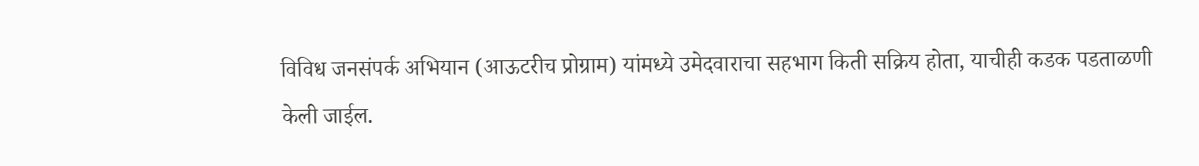विविध जनसंपर्क अभियान (आऊटरीच प्रोग्राम) यांमध्ये उमेदवाराचा सहभाग किती सक्रिय होता, याचीही कडक पडताळणी केली जाईल.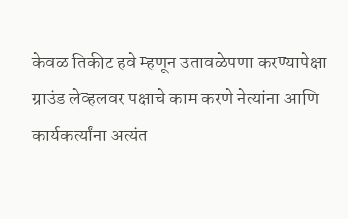केवळ तिकीट हवे म्हणून उतावळेपणा करण्यापेक्षा ग्राउंड लेव्हलवर पक्षाचे काम करणे नेत्यांना आणि कार्यकर्त्यांना अत्यंत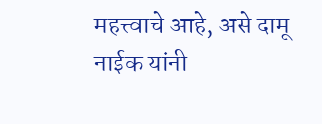महत्त्वाचे आहे, असे दामू नाईक यांनी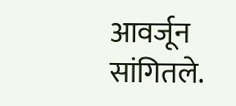आवर्जून सांगितले.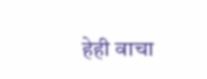हेही वाचा